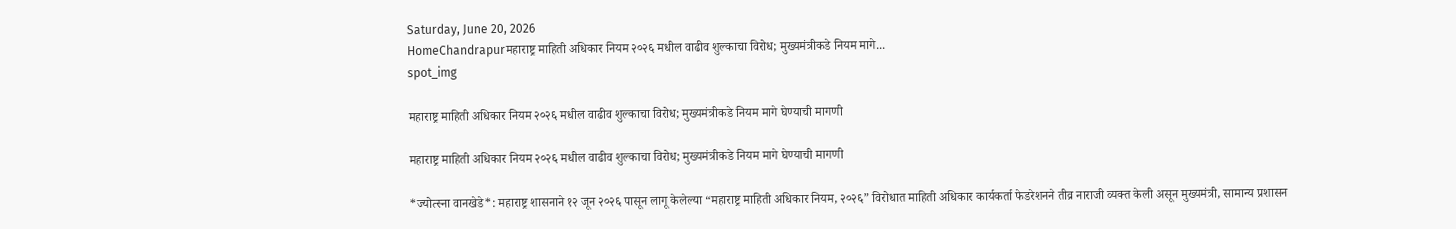Saturday, June 20, 2026
HomeChandrapurमहाराष्ट्र माहिती अधिकार नियम २०२६ मधील वाढीव शुल्काचा विरोध; मुख्यमंत्रीकडे नियम मागे...
spot_img

महाराष्ट्र माहिती अधिकार नियम २०२६ मधील वाढीव शुल्काचा विरोध; मुख्यमंत्रीकडे नियम मागे घेण्याची मागणी

महाराष्ट्र माहिती अधिकार नियम २०२६ मधील वाढीव शुल्काचा विरोध; मुख्यमंत्रीकडे नियम मागे घेण्याची मागणी

*ज्योत्स्ना वानखेडे*: महाराष्ट्र शासनाने १२ जून २०२६ पासून लागू केलेल्या “महाराष्ट्र माहिती अधिकार नियम, २०२६” विरोधात माहिती अधिकार कार्यकर्ता फेडरेशनने तीव्र नाराजी व्यक्त केली असून मुख्यमंत्री, सामान्य प्रशासन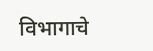विभागाचे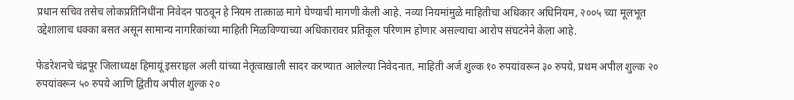प्रधान सचिव तसेच लोकप्रतिनिधींना निवेदन पाठवून हे नियम तात्काळ मागे घेण्याची मागणी केली आहे. नव्या नियमांमुळे माहितीचा अधिकार अधिनियम, २००५ च्या मूलभूत उद्देशालाच धक्का बसत असून सामान्य नागरिकांच्या माहिती मिळविण्याच्या अधिकारावर प्रतिकूल परिणाम होणार असल्याचा आरोप संघटनेने केला आहे.

फेडरेशनचे चंद्रपूर जिलाध्यक्ष हिमायूं इसराइल अली यांच्या नेतृत्वाखाली सादर करण्यात आलेल्या निवेदनात, माहिती अर्ज शुल्क १० रुपयांवरून ३० रुपये, प्रथम अपील शुल्क २० रुपयांवरून ५० रुपये आणि द्वितीय अपील शुल्क २०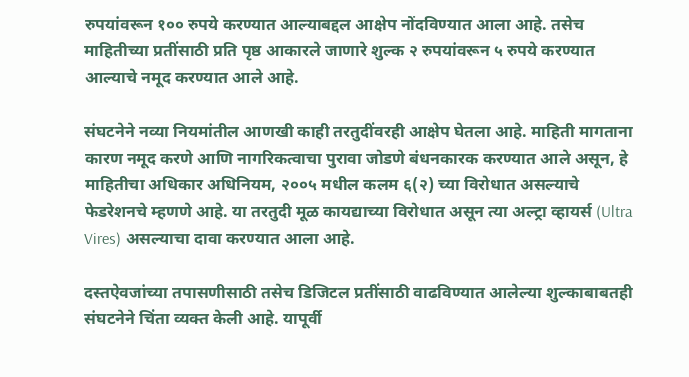रुपयांवरून १०० रुपये करण्यात आल्याबद्दल आक्षेप नोंदविण्यात आला आहे. तसेच माहितीच्या प्रतींसाठी प्रति पृष्ठ आकारले जाणारे शुल्क २ रुपयांवरून ५ रुपये करण्यात आल्याचे नमूद करण्यात आले आहे.

संघटनेने नव्या नियमांतील आणखी काही तरतुदींवरही आक्षेप घेतला आहे. माहिती मागताना कारण नमूद करणे आणि नागरिकत्वाचा पुरावा जोडणे बंधनकारक करण्यात आले असून, हे माहितीचा अधिकार अधिनियम, २००५ मधील कलम ६(२) च्या विरोधात असल्याचे फेडरेशनचे म्हणणे आहे. या तरतुदी मूळ कायद्याच्या विरोधात असून त्या अल्ट्रा व्हायर्स (Ultra Vires) असल्याचा दावा करण्यात आला आहे.

दस्तऐवजांच्या तपासणीसाठी तसेच डिजिटल प्रतींसाठी वाढविण्यात आलेल्या शुल्काबाबतही संघटनेने चिंता व्यक्त केली आहे. यापूर्वी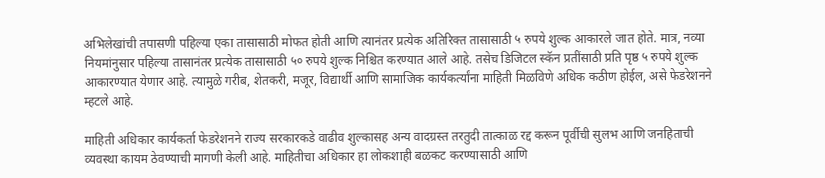अभिलेखांची तपासणी पहिल्या एका तासासाठी मोफत होती आणि त्यानंतर प्रत्येक अतिरिक्त तासासाठी ५ रुपये शुल्क आकारले जात होते. मात्र, नव्या नियमांनुसार पहिल्या तासानंतर प्रत्येक तासासाठी ५० रुपये शुल्क निश्चित करण्यात आले आहे. तसेच डिजिटल स्कॅन प्रतींसाठी प्रति पृष्ठ ५ रुपये शुल्क आकारण्यात येणार आहे. त्यामुळे गरीब, शेतकरी, मजूर, विद्यार्थी आणि सामाजिक कार्यकर्त्यांना माहिती मिळविणे अधिक कठीण होईल, असे फेडरेशनने म्हटले आहे.

माहिती अधिकार कार्यकर्ता फेडरेशनने राज्य सरकारकडे वाढीव शुल्कासह अन्य वादग्रस्त तरतुदी तात्काळ रद्द करून पूर्वीची सुलभ आणि जनहिताची व्यवस्था कायम ठेवण्याची मागणी केली आहे. माहितीचा अधिकार हा लोकशाही बळकट करण्यासाठी आणि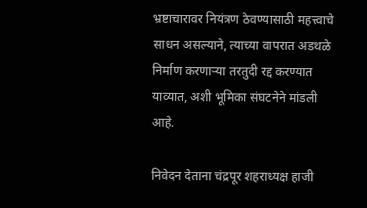भ्रष्टाचारावर नियंत्रण ठेवण्यासाठी महत्त्वाचे साधन असल्याने, त्याच्या वापरात अडथळे निर्माण करणाऱ्या तरतुदी रद्द करण्यात याव्यात, अशी भूमिका संघटनेने मांडली आहे.

निवेदन देताना चंद्रपूर शहराध्यक्ष हाजी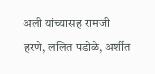अली यांच्यासह रामजी हरणे, ललित पडोळे, अर्शीत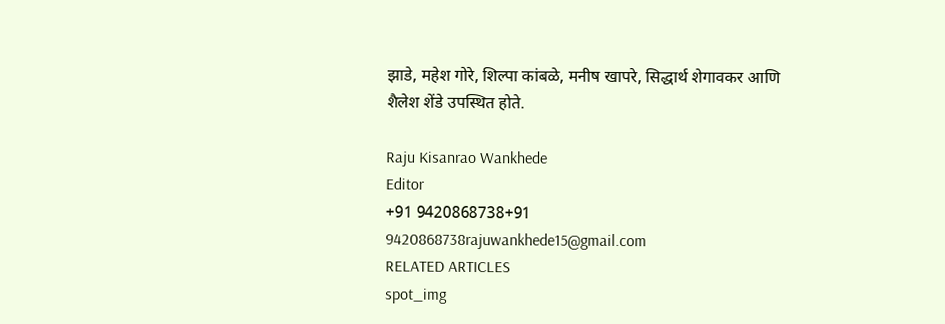झाडे, महेश गोरे, शिल्पा कांबळे, मनीष खापरे, सिद्धार्थ शेगावकर आणि शैलेश शेंडे उपस्थित होते.

Raju Kisanrao Wankhede
Editor
+91 9420868738+91 9420868738rajuwankhede15@gmail.com
RELATED ARTICLES
spot_img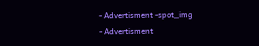- Advertisment -spot_img
- Advertisment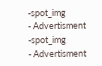-spot_img
- Advertisment -spot_img
- Advertisment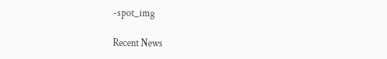-spot_img

Recent News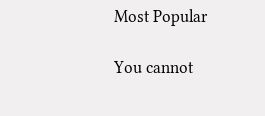Most Popular

You cannot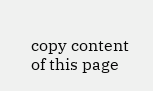copy content of this page